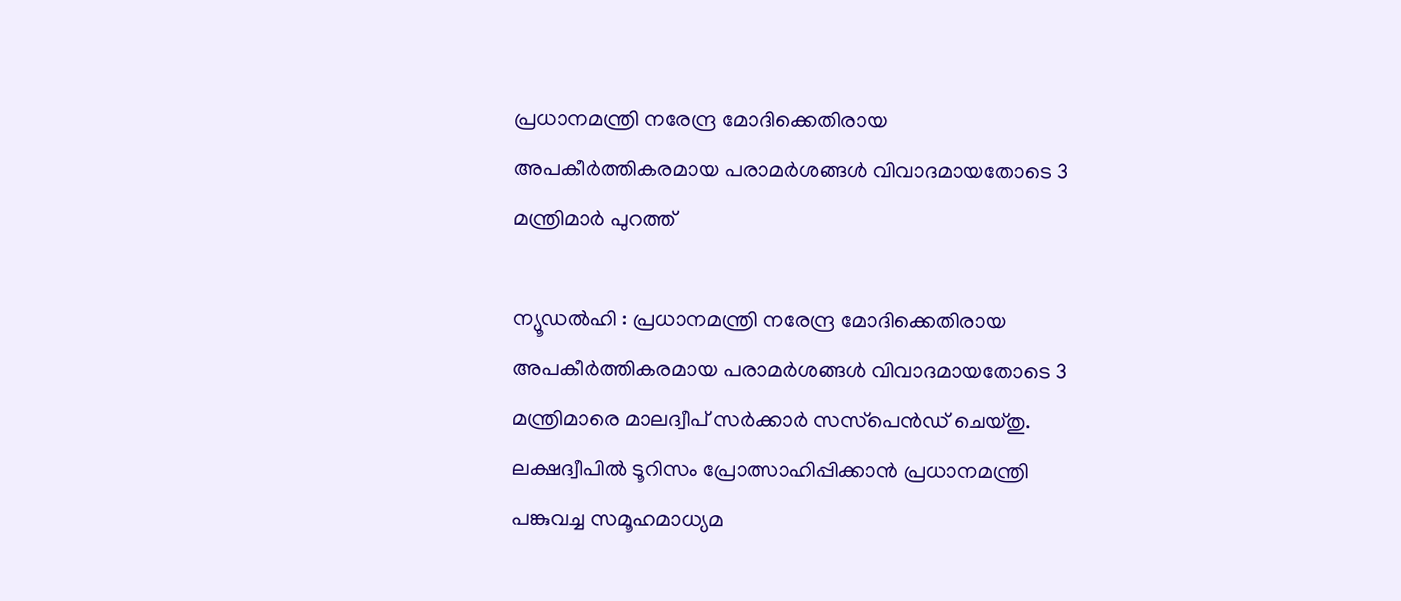പ്രധാനമന്ത്രി നരേന്ദ്ര മോദിക്കെതിരായ അപകീര്‍ത്തികരമായ പരാമര്‍ശങ്ങള്‍ വിവാദമായതോടെ 3 മന്ത്രിമാര്‍ പുറത്ത്

ന്യൂഡല്‍ഹി : പ്രധാനമന്ത്രി നരേന്ദ്ര മോദിക്കെതിരായ അപകീര്‍ത്തികരമായ പരാമര്‍ശങ്ങള്‍ വിവാദമായതോടെ 3 മന്ത്രിമാരെ മാലദ്വീപ് സര്‍ക്കാര്‍ സസ്‌പെന്‍ഡ് ചെയ്തു. ലക്ഷദ്വീപില്‍ ടൂറിസം പ്രോത്സാഹിപ്പിക്കാന്‍ പ്രധാനമന്ത്രി പങ്കുവച്ച സമൂഹമാധ്യമ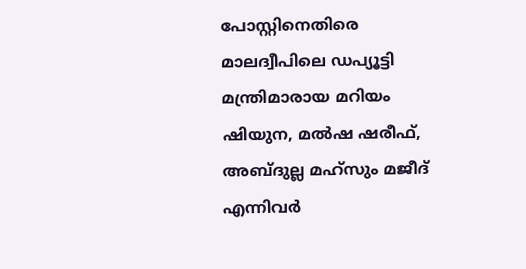പോസ്റ്റിനെതിരെ മാലദ്വീപിലെ ഡപ്യൂട്ടി മന്ത്രിമാരായ മറിയം ഷിയുന, മല്‍ഷ ഷരീഫ്, അബ്ദുല്ല മഹ്‌സും മജീദ് എന്നിവര്‍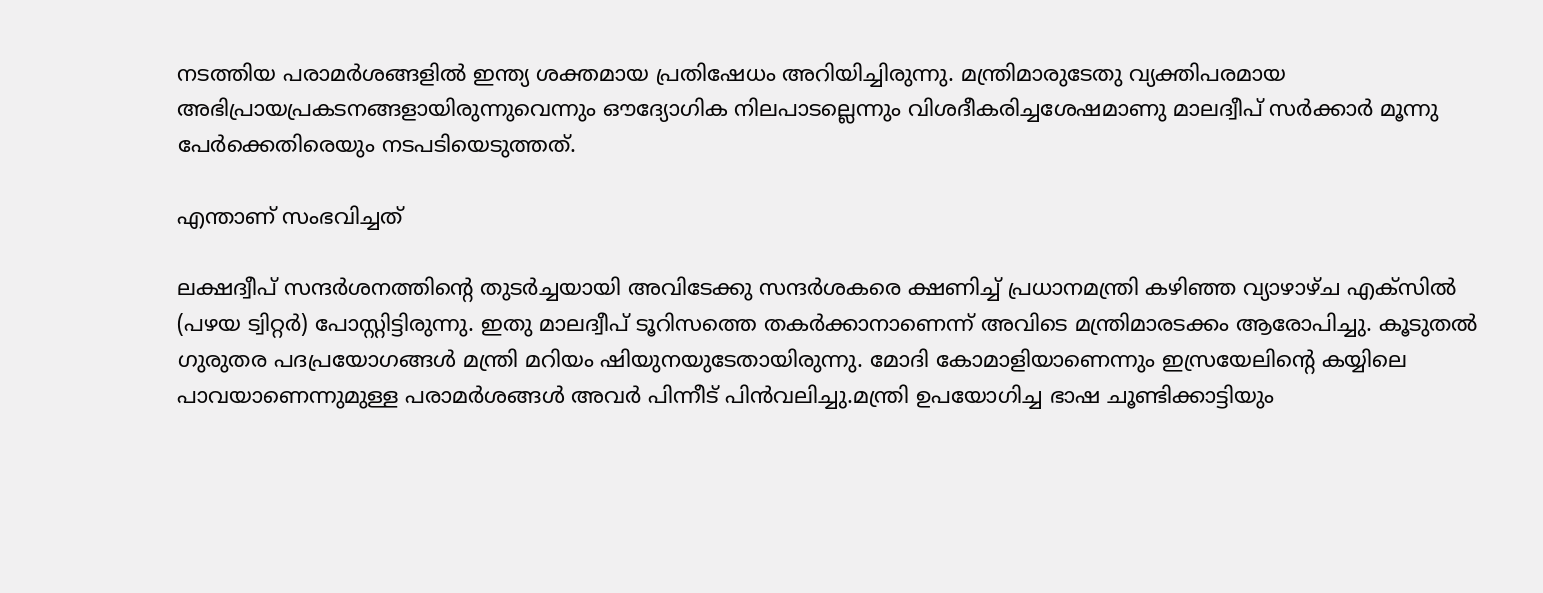നടത്തിയ പരാമര്‍ശങ്ങളില്‍ ഇന്ത്യ ശക്തമായ പ്രതിഷേധം അറിയിച്ചിരുന്നു. മന്ത്രിമാരുടേതു വ്യക്തിപരമായ അഭിപ്രായപ്രകടനങ്ങളായിരുന്നുവെന്നും ഔദ്യോഗിക നിലപാടല്ലെന്നും വിശദീകരിച്ചശേഷമാണു മാലദ്വീപ് സര്‍ക്കാര്‍ മൂന്നു പേര്‍ക്കെതിരെയും നടപടിയെടുത്തത്.

എന്താണ് സംഭവിച്ചത്

ലക്ഷദ്വീപ് സന്ദര്‍ശനത്തിന്റെ തുടര്‍ച്ചയായി അവിടേക്കു സന്ദര്‍ശകരെ ക്ഷണിച്ച് പ്രധാനമന്ത്രി കഴിഞ്ഞ വ്യാഴാഴ്ച എക്‌സില്‍ (പഴയ ട്വിറ്റര്‍) പോസ്റ്റിട്ടിരുന്നു. ഇതു മാലദ്വീപ് ടൂറിസത്തെ തകര്‍ക്കാനാണെന്ന് അവിടെ മന്ത്രിമാരടക്കം ആരോപിച്ചു. കൂടുതല്‍ ഗുരുതര പദപ്രയോഗങ്ങള്‍ മന്ത്രി മറിയം ഷിയുനയുടേതായിരുന്നു. മോദി കോമാളിയാണെന്നും ഇസ്രയേലിന്റെ കയ്യിലെ പാവയാണെന്നുമുള്ള പരാമര്‍ശങ്ങള്‍ അവര്‍ പിന്നീട് പിന്‍വലിച്ചു.മന്ത്രി ഉപയോഗിച്ച ഭാഷ ചൂണ്ടിക്കാട്ടിയും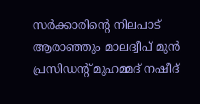സര്‍ക്കാരിന്റെ നിലപാട് ആരാഞ്ഞും മാലദ്വീപ് മുന്‍ പ്രസിഡന്റ് മുഹമ്മദ് നഷീദ്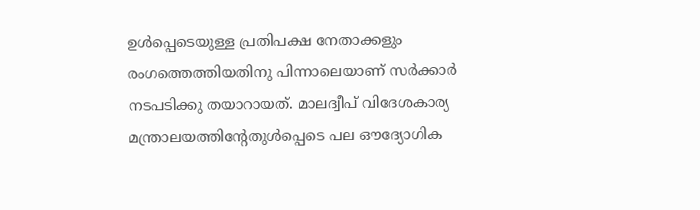ഉള്‍പ്പെടെയുള്ള പ്രതിപക്ഷ നേതാക്കളും രംഗത്തെത്തിയതിനു പിന്നാലെയാണ് സര്‍ക്കാര്‍ നടപടിക്കു തയാറായത്. മാലദ്വീപ് വിദേശകാര്യ മന്ത്രാലയത്തിന്റേതുള്‍പ്പെടെ പല ഔദ്യോഗിക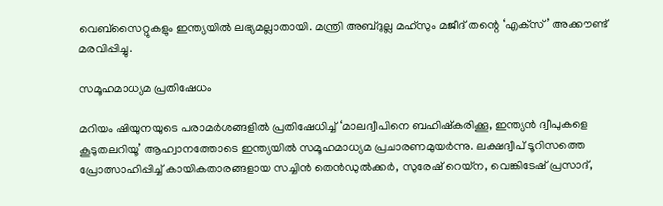വെബ്‌സൈറ്റുകളും ഇന്ത്യയില്‍ ലഭ്യമല്ലാതായി. മന്ത്രി അബ്ദുല്ല മഹ്‌സും മജീദ് തന്റെ ‘എക്‌സ്’ അക്കൗണ്ട് മരവിപ്പിച്ചു.

സമൂഹമാധ്യമ പ്രതിഷേധം

മറിയം ഷിയുനയുടെ പരാമര്‍ശങ്ങളില്‍ പ്രതിഷേധിച്ച് ‘മാലദ്വീപിനെ ബഹിഷ്‌കരിക്കൂ, ഇന്ത്യന്‍ ദ്വീപുകളെ കൂടുതലറിയൂ’ ആഹ്വാനത്തോടെ ഇന്ത്യയില്‍ സമൂഹമാധ്യമ പ്രചാരണമുയര്‍ന്നു. ലക്ഷദ്വീപ് ടൂറിസത്തെ പ്രോത്സാഹിപ്പിച്ച് കായികതാരങ്ങളായ സച്ചിന്‍ തെന്‍ഡുല്‍ക്കര്‍, സുരേഷ് റെയ്‌ന, വെങ്കിടേഷ് പ്രസാദ്,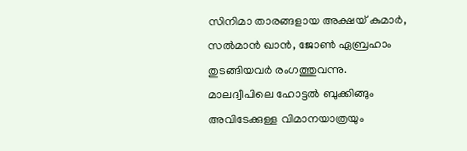സിനിമാ താരങ്ങളായ അക്ഷയ് കുമാര്‍, സല്‍മാന്‍ ഖാന്‍, ജോണ്‍ ഏബ്രഹാം തുടങ്ങിയവര്‍ രംഗത്തുവന്നു. മാലദ്വീപിലെ ഹോട്ടല്‍ ബുക്കിങ്ങും അവിടേക്കുള്ള വിമാനയാത്രയും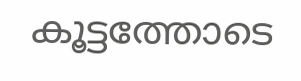കൂട്ടത്തോടെ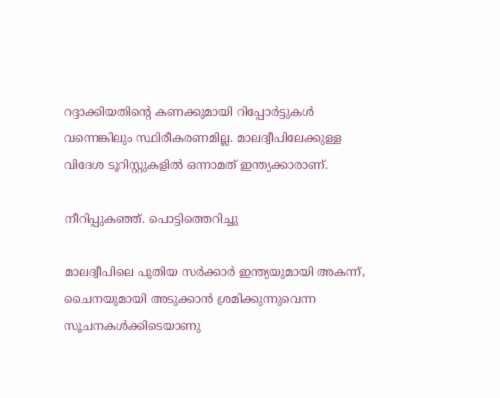റദ്ദാക്കിയതിന്റെ കണക്കുമായി റിപ്പോര്‍ട്ടുകള്‍ വന്നെങ്കിലും സ്ഥിരീകരണമില്ല. മാലദ്വീപിലേക്കുള്ള വിദേശ ടൂറിസ്റ്റുകളില്‍ ഒന്നാമത് ഇന്ത്യക്കാരാണ്.

നീറിപ്പുകഞ്ഞ്. പൊട്ടിത്തെറിച്ചു

മാലദ്വീപിലെ പുതിയ സര്‍ക്കാര്‍ ഇന്ത്യയുമായി അകന്ന്, ചൈനയുമായി അടുക്കാന്‍ ശ്രമിക്കുന്നുവെന്ന സൂചനകള്‍ക്കിടെയാണു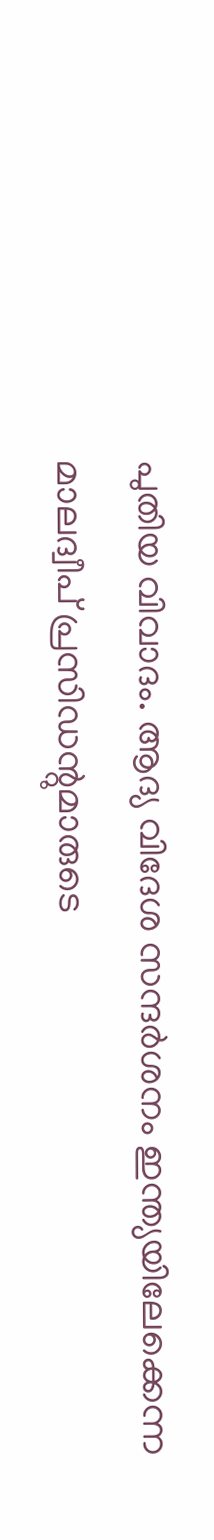പുതിയ വിവാദം. ആദ്യ വിദേശ സന്ദര്‍ശനം ഇന്ത്യയിലേക്കെന്ന മാലദ്വീപ് പ്രസിഡന്റുമാരുടെ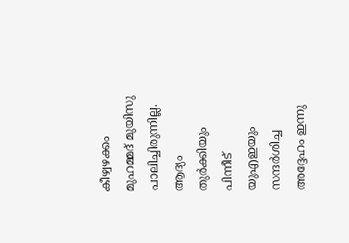കീഴ്വഴക്കം മുഹമ്മദ് മുയിസു പാലിച്ചിരുന്നില്ല. ആദ്യം തുര്‍ക്കിയും പിന്നീട് യുഎഇയും സന്ദര്‍ശിച്ച അദ്ദേഹം ഇന്നു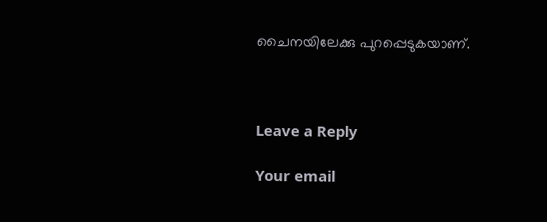ചൈനയിലേക്കു പുറപ്പെടുകയാണ്.



Leave a Reply

Your email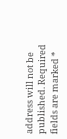address will not be published. Required fields are marked *